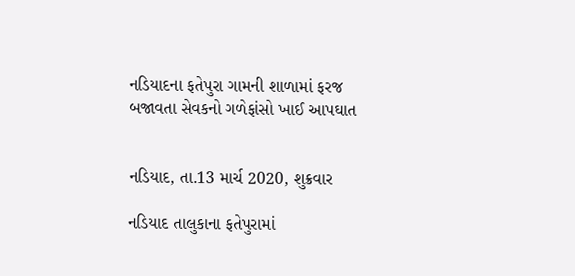નડિયાદના ફતેપુરા ગામની શાળામાં ફરજ બજાવતા સેવકનો ગળેફાંસો ખાઈ આપઘાત


નડિયાદ, તા.13 માર્ચ 2020, શુક્રવાર

નડિયાદ તાલુકાના ફતેપુરામાં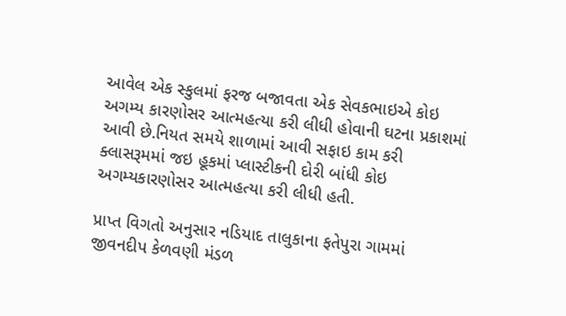આવેલ એક સ્કુલમાં ફરજ બજાવતા એક સેવકભાઇએ કોઇ અગમ્ય કારણોસર આત્મહત્યા કરી લીધી હોવાની ઘટના પ્રકાશમાં આવી છે.નિયત સમયે શાળામાં આવી સફાઇ કામ કરી ક્લાસરૂમમાં જઇ હૂકમાં પ્લાસ્ટીકની દોરી બાંધી કોઇ અગમ્યકારણોસર આત્મહત્યા કરી લીધી હતી.

પ્રાપ્ત વિગતો અનુસાર નડિયાદ તાલુકાના ફતેપુરા ગામમાં જીવનદીપ કેળવણી મંડળ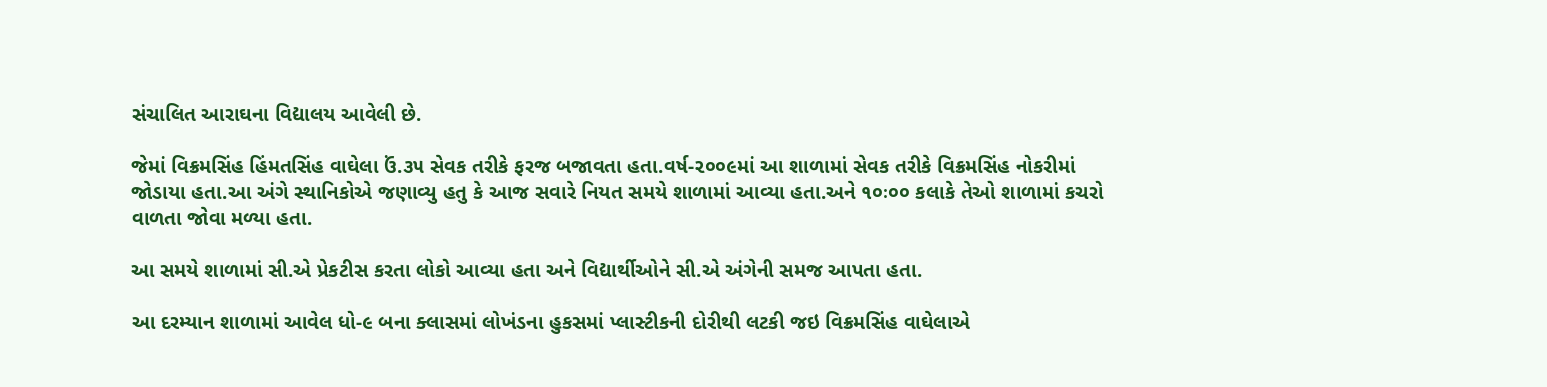સંચાલિત આરાઘના વિદ્યાલય આવેલી છે.

જેમાં વિક્રમસિંહ હિંમતસિંહ વાઘેલા ઉં.૩૫ સેવક તરીકે ફરજ બજાવતા હતા.વર્ષ-૨૦૦૯માં આ શાળામાં સેવક તરીકે વિક્રમસિંહ નોકરીમાં જોડાયા હતા.આ અંગે સ્થાનિકોએ જણાવ્યુ હતુ કે આજ સવારે નિયત સમયે શાળામાં આવ્યા હતા.અને ૧૦ઃ૦૦ કલાકે તેઓ શાળામાં કચરો વાળતા જોવા મળ્યા હતા.

આ સમયે શાળામાં સી.એ પ્રેકટીસ કરતા લોકો આવ્યા હતા અને વિદ્યાર્થીઓને સી.એ અંગેની સમજ આપતા હતા.

આ દરમ્યાન શાળામાં આવેલ ધો-૯ બના ક્લાસમાં લોખંડના હુકસમાં પ્લાસ્ટીકની દોરીથી લટકી જઇ વિક્રમસિંહ વાઘેલાએ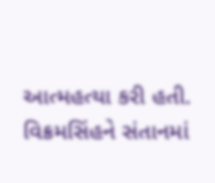આત્મહત્યા કરી હતી. વિક્રમસિંહને સંતાનમાં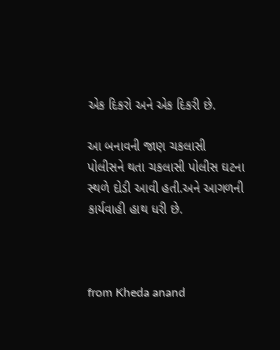એક દિકરો અને એક દિકરી છે.

આ બનાવની જાણ ચકલાસી પોલીસને થતા ચકલાસી પોલીસ ઘટના સ્થળે દોડી આવી હતી.અને આગળની કાર્યવાહી હાથ ધરી છે.



from Kheda anand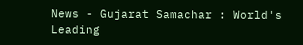News - Gujarat Samachar : World's Leading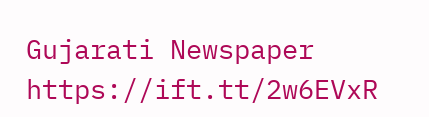Gujarati Newspaper https://ift.tt/2w6EVxR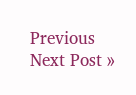Previous
Next Post »